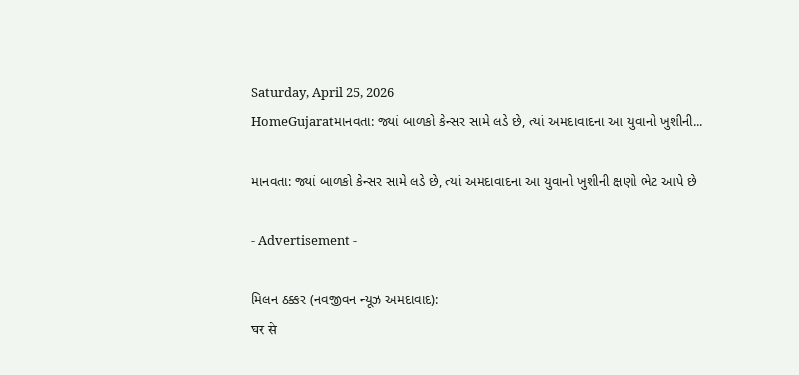Saturday, April 25, 2026
HomeGujaratમાનવતા: જ્યાં બાળકો કેન્સર સામે લડે છે, ત્યાં અમદાવાદના આ યુવાનો ખુશીની...

માનવતા: જ્યાં બાળકો કેન્સર સામે લડે છે, ત્યાં અમદાવાદના આ યુવાનો ખુશીની ક્ષણો ભેટ આપે છે

- Advertisement -

મિલન ઠક્કર (નવજીવન ન્યૂઝ અમદાવાદ):
घर से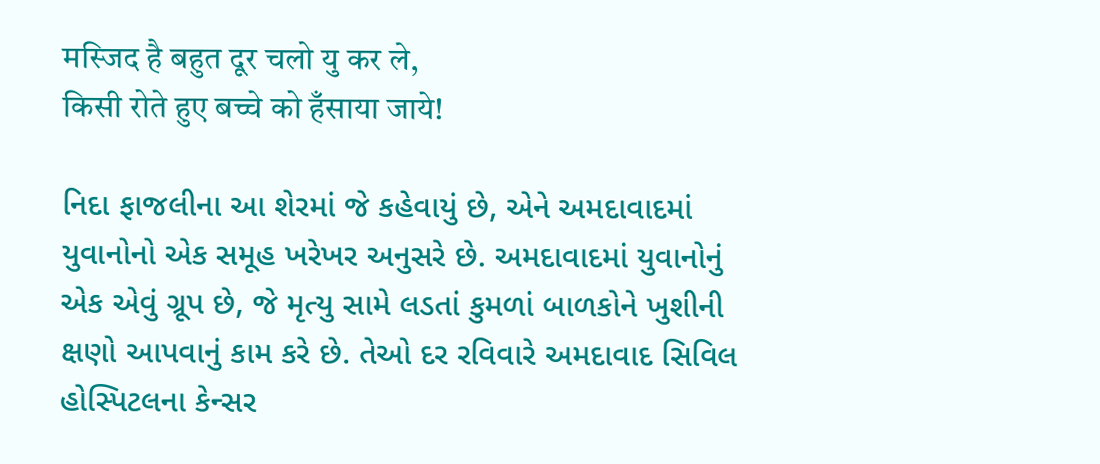मस्जिद है बहुत दूर चलो यु कर ले,
किसी रोते हुए बच्चे को हँसाया जाये!

નિદા ફાજલીના આ શેરમાં જે કહેવાયું છે, એને અમદાવાદમાં યુવાનોનો એક સમૂહ ખરેખર અનુસરે છે. અમદાવાદમાં યુવાનોનું એક એવું ગ્રૂપ છે, જે મૃત્યુ સામે લડતાં કુમળાં બાળકોને ખુશીની ક્ષણો આપવાનું કામ કરે છે. તેઓ દર રવિવારે અમદાવાદ સિવિલ હોસ્પિટલના કેન્સર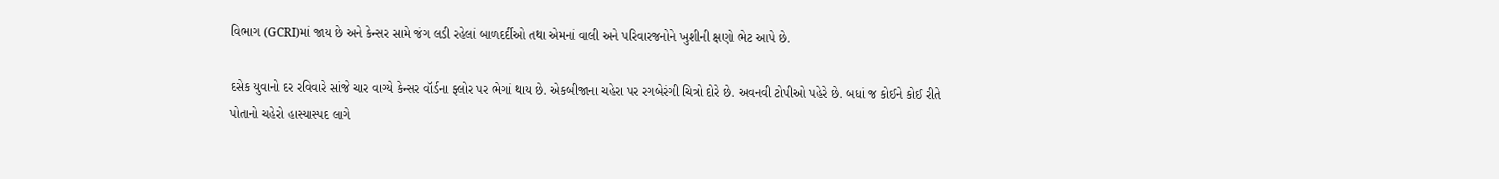વિભાગ (GCRI)માં જાય છે અને કેન્સર સામે જંગ લડી રહેલાં બાળદર્દીઓ તથા એમનાં વાલી અને પરિવારજનોને ખુશીની ક્ષણો ભેટ આપે છે.

દસેક યુવાનો દર રવિવારે સાંજે ચાર વાગ્યે કેન્સર વૉર્ડના ફ્લોર પર ભેગાં થાય છે. એકબીજાના ચહેરા પર રગબેરંગી ચિત્રો દોરે છે. અવનવી ટોપીઓ પહેરે છે. બધાં જ કોઈને કોઈ રીતે પોતાનો ચહેરો હાસ્યાસ્પદ લાગે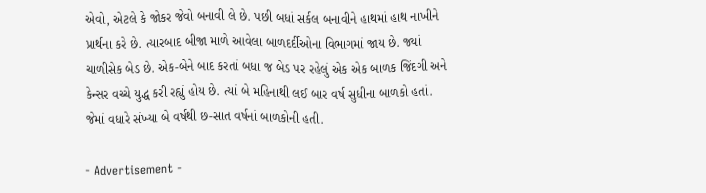એવો, એટલે કે જોકર જેવો બનાવી લે છે. પછી બધાં સર્કલ બનાવીને હાથમાં હાથ નાખીને પ્રાર્થના કરે છે. ત્યારબાદ બીજા માળે આવેલા બાળદર્દીઓના વિભાગમાં જાય છે. જ્યાં ચાળીસેક બેડ છે. એક-બેને બાદ કરતાં બધા જ બેડ પર રહેલું એક એક બાળક જિંદગી અને કેન્સર વચ્ચે યુદ્ધ કરી રહ્યું હોય છે. ત્યાં બે મહિનાથી લઈ બાર વર્ષ સુધીના બાળકો હતાં. જેમાં વધારે સંખ્યા બે વર્ષથી છ-સાત વર્ષનાં બાળકોની હતી.

- Advertisement -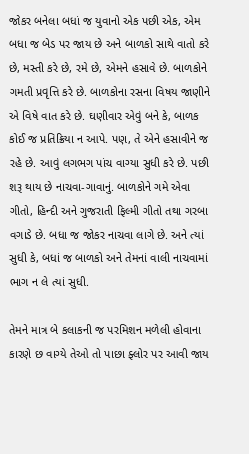જોકર બનેલા બધાં જ યુવાનો એક પછી એક, એમ બધા જ બેડ પર જાય છે અને બાળકો સાથે વાતો કરે છે, મસ્તી કરે છે, રમે છે, એમને હસાવે છે. બાળકોને ગમતી પ્રવૃત્તિ કરે છે. બાળકોના રસના વિષય જાણીને એ વિષે વાત કરે છે. ઘણીવાર એવું બને કે, બાળક કોઈ જ પ્રતિક્રિયા ન આપે. પણ, તે એને હસાવીને જ રહે છે. આવું લગભગ પાંચ વાગ્યા સુધી કરે છે. પછી શરૂ થાય છે નાચવા-ગાવાનું. બાળકોને ગમે એવા ગીતો, હિન્દી અને ગુજરાતી ફિલ્મી ગીતો તથા ગરબા વગાડે છે. બધા જ જોકર નાચવા લાગે છે. અને ત્યાં સુધી કે, બધાં જ બાળકો અને તેમનાં વાલી નાચવામાં ભાગ ન લે ત્યાં સુધી.

તેમને માત્ર બે કલાકની જ પરમિશન મળેલી હોવાના કારણે છ વાગ્યે તેઓ તો પાછા ફ્લોર પર આવી જાય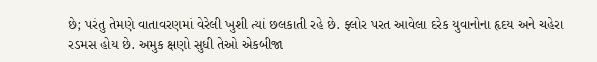છે; પરંતુ તેમણે વાતાવરણમાં વેરેલી ખુશી ત્યાં છલકાતી રહે છે. ફ્લોર પરત આવેલા દરેક યુવાનોના હૃદય અને ચહેરા રડમસ હોય છે. અમુક ક્ષણો સુધી તેઓ એકબીજા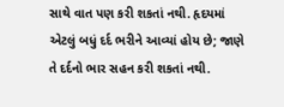સાથે વાત પણ કરી શકતાં નથી. હૃદયમાં એટલું બધું દર્દ ભરીને આવ્યાં હોય છે; જાણે તે દર્દનો ભાર સહન કરી શકતાં નથી.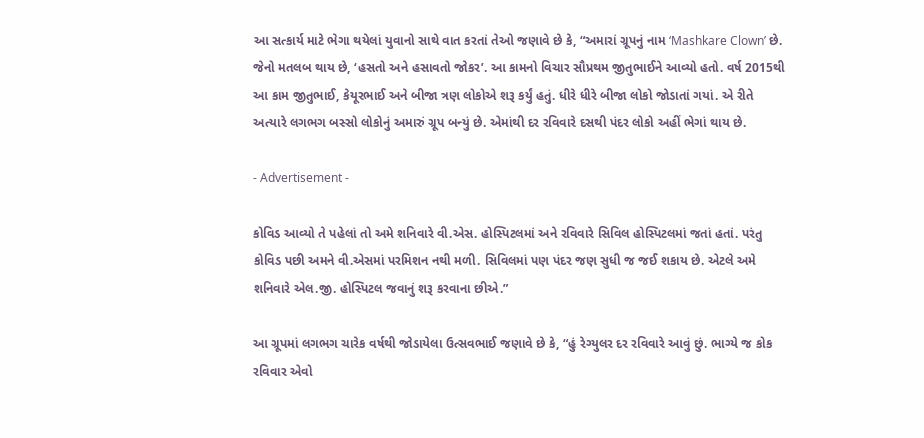આ સત્કાર્ય માટે ભેગા થયેલાં યુવાનો સાથે વાત કરતાં તેઓ જણાવે છે કે, “અમારાં ગ્રૂપનું નામ ‘Mashkare Clown’ છે. જેનો મતલબ થાય છે, ‘હસતો અને હસાવતો જોકર’. આ કામનો વિચાર સૌપ્રથમ જીતુભાઈને આવ્યો હતો. વર્ષ 2015થી આ કામ જીતુભાઈ, કેયૂરભાઈ અને બીજા ત્રણ લોકોએ શરૂ કર્યું હતું. ધીરે ધીરે બીજા લોકો જોડાતાં ગયાં. એ રીતે અત્યારે લગભગ બસ્સો લોકોનું અમારું ગ્રૂપ બન્યું છે. એમાંથી દર રવિવારે દસથી પંદર લોકો અહીં ભેગાં થાય છે.

- Advertisement -

કોવિડ આવ્યો તે પહેલાં તો અમે શનિવારે વી.એસ. હોસ્પિટલમાં અને રવિવારે સિવિલ હોસ્પિટલમાં જતાં હતાં. પરંતુ કોવિડ પછી અમને વી.એસમાં પરમિશન નથી મળી. સિવિલમાં પણ પંદર જણ સુધી જ જઈ શકાય છે. એટલે અમે શનિવારે એલ.જી. હોસ્પિટલ જવાનું શરૂ કરવાના છીએ.”

આ ગ્રૂપમાં લગભગ ચારેક વર્ષથી જોડાયેલા ઉત્સવભાઈ જણાવે છે કે, “હું રેગ્યુલર દર રવિવારે આવું છું. ભાગ્યે જ કોક રવિવાર એવો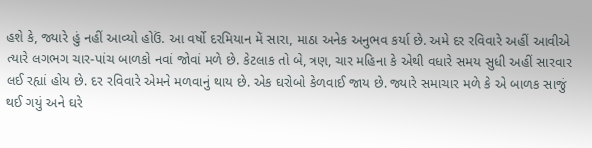હશે કે, જ્યારે હું નહીં આવ્યો હોઉં. આ વર્ષો દરમિયાન મેં સારા, માઠા અનેક અનુભવ કર્યા છે. અમે દર રવિવારે અહીં આવીએ ત્યારે લગભગ ચાર-પાંચ બાળકો નવાં જોવાં મળે છે. કેટલાક તો બે, ત્રણ, ચાર મહિના કે એથી વધારે સમય સુધી અહીં સારવાર લઈ રહ્યાં હોય છે. દર રવિવારે એમને મળવાનું થાય છે. એક ઘરોબો કેળવાઈ જાય છે. જ્યારે સમાચાર મળે કે એ બાળક સાજું થઈ ગયું અને ઘરે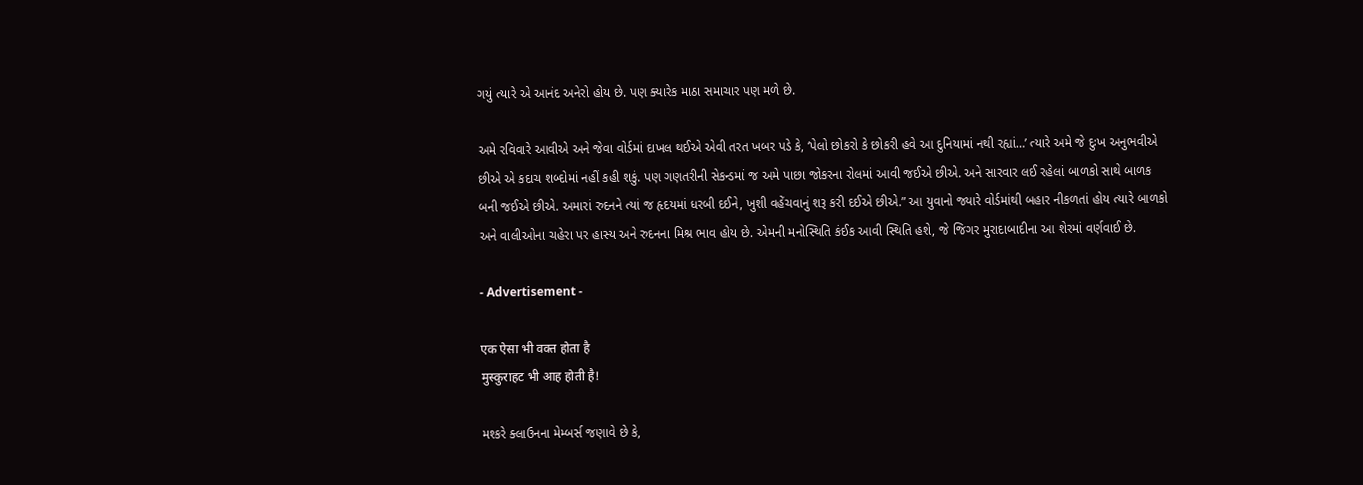ગયું ત્યારે એ આનંદ અનેરો હોય છે. પણ ક્યારેક માઠા સમાચાર પણ મળે છે.

અમે રવિવારે આવીએ અને જેવા વોર્ડમાં દાખલ થઈએ એવી તરત ખબર પડે કે, ‘પેલો છોકરો કે છોકરી હવે આ દુનિયામાં નથી રહ્યાં…’ ત્યારે અમે જે દુઃખ અનુભવીએ છીએ એ કદાચ શબ્દોમાં નહીં કહી શકું. પણ ગણતરીની સેકન્ડમાં જ અમે પાછા જોકરના રોલમાં આવી જઈએ છીએ. અને સારવાર લઈ રહેલાં બાળકો સાથે બાળક બની જઈએ છીએ. અમારાં રુદનને ત્યાં જ હૃદયમાં ધરબી દઈને, ખુશી વહેંચવાનું શરૂ કરી દઈએ છીએ.” આ યુવાનો જ્યારે વોર્ડમાંથી બહાર નીકળતાં હોય ત્યારે બાળકો અને વાલીઓના ચહેરા પર હાસ્ય અને રુદનના મિશ્ર ભાવ હોય છે. એમની મનોસ્થિતિ કંઈક આવી સ્થિતિ હશે, જે જિગર મુરાદાબાદીના આ શેરમાં વર્ણવાઈ છે.

- Advertisement -

एक ऐसा भी वक्त होता है
मुस्कुराहट भी आह होती है!

મશ્કરે ક્લાઉનના મેમ્બર્સ જણાવે છે કે,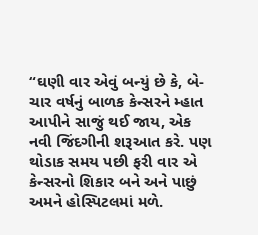“ઘણી વાર એવું બન્યું છે કે, બે-ચાર વર્ષનું બાળક કેન્સરને મ્હાત આપીને સાજું થઈ જાય, એક નવી જિંદગીની શરૂઆત કરે. પણ થોડાક સમય પછી ફરી વાર એ કેન્સરનો શિકાર બને અને પાછું અમને હોસ્પિટલમાં મળે.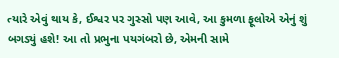ત્યારે એવું થાય કે, ઈશ્વર પર ગુસ્સો પણ આવે, આ કુમળા ફૂલોએ એનું શું બગડ્યું હશે! આ તો પ્રભુના પયગંબરો છે, એમની સામે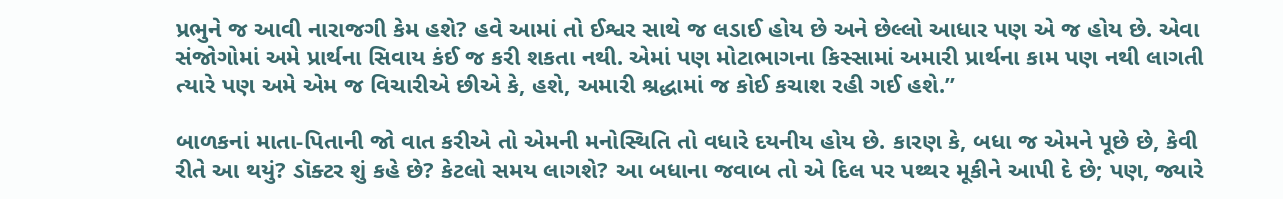પ્રભુને જ આવી નારાજગી કેમ હશે? હવે આમાં તો ઈશ્વર સાથે જ લડાઈ હોય છે અને છેલ્લો આધાર પણ એ જ હોય છે. એવા સંજોગોમાં અમે પ્રાર્થના સિવાય કંઈ જ કરી શકતા નથી. એમાં પણ મોટાભાગના કિસ્સામાં અમારી પ્રાર્થના કામ પણ નથી લાગતી ત્યારે પણ અમે એમ જ વિચારીએ છીએ કે, હશે, અમારી શ્રદ્ધામાં જ કોઈ કચાશ રહી ગઈ હશે.”

બાળકનાં માતા-પિતાની જો વાત કરીએ તો એમની મનોસ્થિતિ તો વધારે દયનીય હોય છે. કારણ કે, બધા જ એમને પૂછે છે, કેવી રીતે આ થયું? ડૉક્ટર શું કહે છે? કેટલો સમય લાગશે? આ બધાના જવાબ તો એ દિલ પર પથ્થર મૂકીને આપી દે છે; પણ, જ્યારે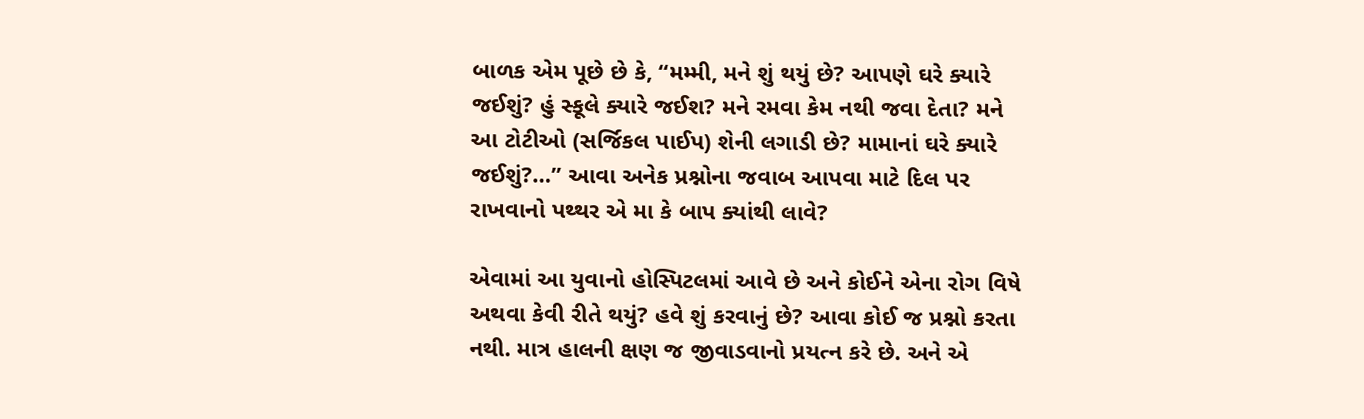બાળક એમ પૂછે છે કે, “મમ્મી, મને શું થયું છે? આપણે ઘરે ક્યારે જઈશું? હું સ્કૂલે ક્યારે જઈશ? મને રમવા કેમ નથી જવા દેતા? મને આ ટોટીઓ (સર્જિકલ પાઈપ) શેની લગાડી છે? મામાનાં ઘરે ક્યારે જઈશું?…” આવા અનેક પ્રશ્નોના જવાબ આપવા માટે દિલ પર રાખવાનો પથ્થર એ મા કે બાપ ક્યાંથી લાવે?

એવામાં આ યુવાનો હોસ્પિટલમાં આવે છે અને કોઈને એના રોગ વિષે અથવા કેવી રીતે થયું? હવે શું કરવાનું છે? આવા કોઈ જ પ્રશ્નો કરતા નથી. માત્ર હાલની ક્ષણ જ જીવાડવાનો પ્રયત્ન કરે છે. અને એ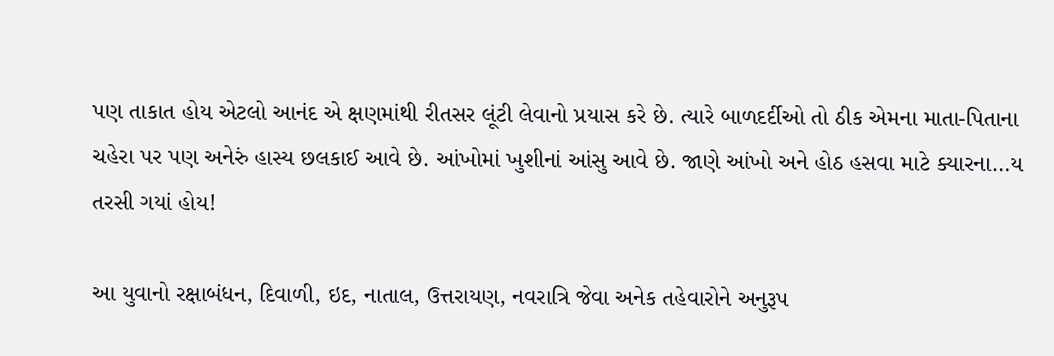પણ તાકાત હોય એટલો આનંદ એ ક્ષણમાંથી રીતસર લૂંટી લેવાનો પ્રયાસ કરે છે. ત્યારે બાળદર્દીઓ તો ઠીક એમના માતા-પિતાના ચહેરા પર પણ અનેરું હાસ્ય છલકાઈ આવે છે. આંખોમાં ખુશીનાં આંસુ આવે છે. જાણે આંખો અને હોઠ હસવા માટે ક્યારના…ય તરસી ગયાં હોય!

આ યુવાનો રક્ષાબંધન, દિવાળી, ઇદ, નાતાલ, ઉત્તરાયણ, નવરાત્રિ જેવા અનેક તહેવારોને અનુરૂપ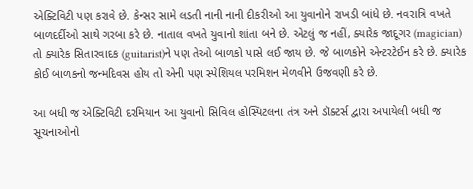એક્ટિવિટી પણ કરાવે છે. કેન્સર સામે લડતી નાની નાની દીકરીઓ આ યુવાનોને રાખડી બાંધે છે. નવરાત્રિ વખતે બાળદર્દીઓ સાથે ગરબા કરે છે. નાતાલ વખતે યુવાનો શાંતા બને છે. એટલું જ નહીં, ક્યારેક જાદૂગર (magician) તો ક્યારેક સિતારવાદક (guitarist)ને પણ તેઓ બાળકો પાસે લઈ જાય છે. જે બાળકોને એન્ટરટેઈન કરે છે. ક્યારેક કોઈ બાળકનો જન્મદિવસ હોય તો એની પણ સ્પેશિયલ પરમિશન મેળવીને ઉજવણી કરે છે.

આ બધી જ એક્ટિવિટી દરમિયાન આ યુવાનો સિવિલ હોસ્પિટલના તંત્ર અને ડૉક્ટર્સ દ્વારા અપાયેલી બધી જ સૂચનાઓનો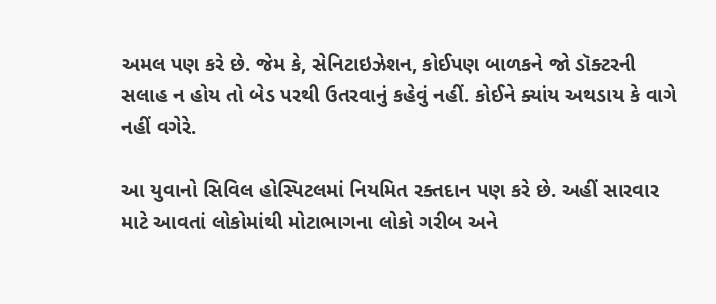અમલ પણ કરે છે. જેમ કે, સેનિટાઇઝેશન, કોઈપણ બાળકને જો ડૉક્ટરની સલાહ ન હોય તો બેડ પરથી ઉતરવાનું કહેવું નહીં. કોઈને ક્યાંય અથડાય કે વાગે નહીં વગેરે.

આ યુવાનો સિવિલ હોસ્પિટલમાં નિયમિત રક્તદાન પણ કરે છે. અહીં સારવાર માટે આવતાં લોકોમાંથી મોટાભાગના લોકો ગરીબ અને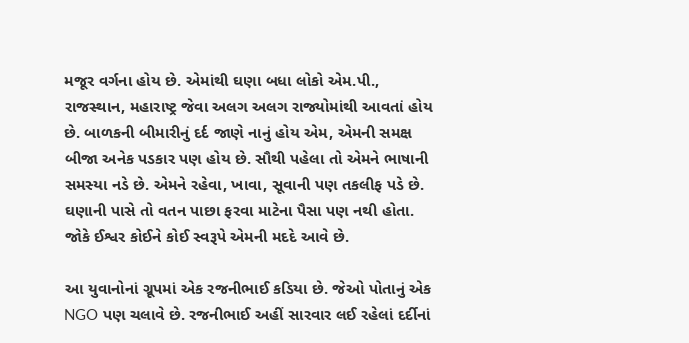મજૂર વર્ગના હોય છે. એમાંથી ઘણા બધા લોકો એમ.પી., રાજસ્થાન, મહારાષ્ટ્ર જેવા અલગ અલગ રાજ્યોમાંથી આવતાં હોય છે. બાળકની બીમારીનું દર્દ જાણે નાનું હોય એમ, એમની સમક્ષ બીજા અનેક પડકાર પણ હોય છે. સૌથી પહેલા તો એમને ભાષાની સમસ્યા નડે છે. એમને રહેવા, ખાવા, સૂવાની પણ તકલીફ પડે છે. ઘણાની પાસે તો વતન પાછા ફરવા માટેના પૈસા પણ નથી હોતા. જોકે ઈશ્વર કોઈને કોઈ સ્વરૂપે એમની મદદે આવે છે.

આ યુવાનોનાં ગ્રૂપમાં એક રજનીભાઈ કડિયા છે. જેઓ પોતાનું એક NGO પણ ચલાવે છે. રજનીભાઈ અહીં સારવાર લઈ રહેલાં દર્દીનાં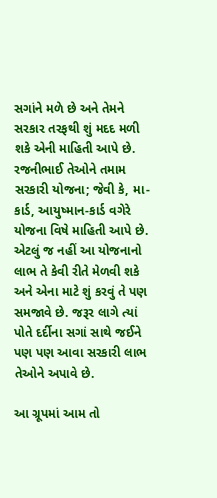સગાંને મળે છે અને તેમને સરકાર તરફથી શું મદદ મળી શકે એની માહિતી આપે છે. રજનીભાઈ તેઓને તમામ સરકારી યોજના; જેવી કે, મા-કાર્ડ, આયુષ્માન-કાર્ડ વગેરે યોજના વિષે માહિતી આપે છે. એટલું જ નહીં આ યોજનાનો લાભ તે કેવી રીતે મેળવી શકે અને એના માટે શું કરવું તે પણ સમજાવે છે. જરૂર લાગે ત્યાં પોતે દર્દીના સગાં સાથે જઈને પણ પણ આવા સરકારી લાભ તેઓને અપાવે છે.

આ ગ્રૂપમાં આમ તો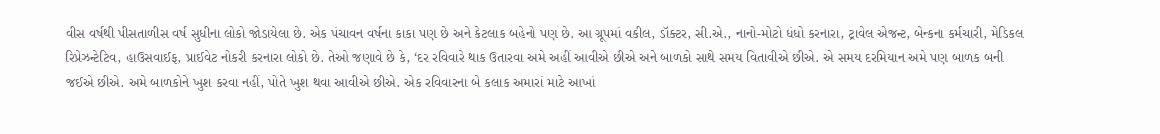વીસ વર્ષથી પીસતાળીસ વર્ષ સુધીના લોકો જોડાયેલા છે. એક પંચાવન વર્ષના કાકા પણ છે અને કેટલાક બહેનો પણ છે. આ ગ્રૂપમાં વકીલ, ડૉક્ટર, સી.એ., નાનો-મોટો ધંધો કરનારા, ટ્રાવેલ એજન્ટ, બેન્કના કર્મચારી, મેડિકલ રિપ્રેઝન્ટેટિવ, હાઉસવાઈફ, પ્રાઈવેટ નોકરી કરનારા લોકો છે. તેઓ જણાવે છે કે, ‘દર રવિવારે થાક ઉતારવા અમે અહીં આવીએ છીએ અને બાળકો સાથે સમય વિતાવીએ છીએ. એ સમય દરમિયાન અમે પણ બાળક બની જઈએ છીએ. અમે બાળકોને ખુશ કરવા નહીં, પોતે ખુશ થવા આવીએ છીએ. એક રવિવારના બે કલાક અમારાં માટે આખાં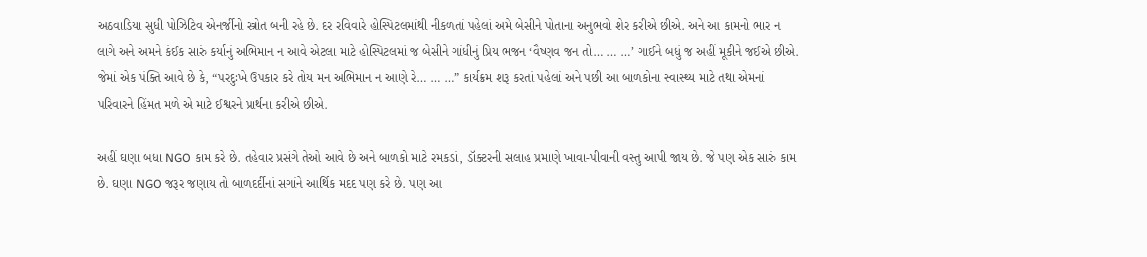અઠવાડિયા સુધી પોઝિટિવ એનર્જીનો સ્ત્રોત બની રહે છે. દર રવિવારે હોસ્પિટલમાંથી નીકળતાં પહેલાં અમે બેસીને પોતાના અનુભવો શેર કરીએ છીએ. અને આ કામનો ભાર ન લાગે અને અમને કંઈક સારું કર્યાનું અભિમાન ન આવે એટલા માટે હોસ્પિટલમાં જ બેસીને ગાંધીનું પ્રિય ભજન ‘વૈષ્ણવ જન તો… … …’ ગાઈને બધું જ અહીં મૂકીને જઈએ છીએ. જેમાં એક પંક્તિ આવે છે કે, “પરદુઃખે ઉપકાર કરે તોય મન અભિમાન ન આણે રે… … …” કાર્યક્રમ શરૂ કરતાં પહેલાં અને પછી આ બાળકોના સ્વાસ્થ્ય માટે તથા એમનાં પરિવારને હિંમત મળે એ માટે ઈશ્વરને પ્રાર્થના કરીએ છીએ.

અહીં ઘણા બધા NGO કામ કરે છે. તહેવાર પ્રસંગે તેઓ આવે છે અને બાળકો માટે રમકડાં, ડૉક્ટરની સલાહ પ્રમાણે ખાવા-પીવાની વસ્તુ આપી જાય છે. જે પણ એક સારું કામ છે. ઘણા NGO જરૂર જણાય તો બાળદર્દીનાં સગાંને આર્થિક મદદ પણ કરે છે. પણ આ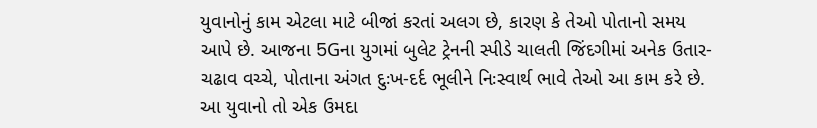યુવાનોનું કામ એટલા માટે બીજાં કરતાં અલગ છે, કારણ કે તેઓ પોતાનો સમય આપે છે. આજના 5Gના યુગમાં બુલેટ ટ્રેનની સ્પીડે ચાલતી જિંદગીમાં અનેક ઉતાર-ચઢાવ વચ્ચે, પોતાના અંગત દુઃખ-દર્દ ભૂલીને નિઃસ્વાર્થ ભાવે તેઓ આ કામ કરે છે. આ યુવાનો તો એક ઉમદા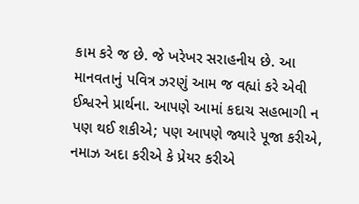કામ કરે જ છે. જે ખરેખર સરાહનીય છે. આ માનવતાનું પવિત્ર ઝરણું આમ જ વહ્યાં કરે એવી ઈશ્વરને પ્રાર્થના. આપણે આમાં કદાચ સહભાગી ન પણ થઈ શકીએ; પણ આપણે જ્યારે પૂજા કરીએ, નમાઝ અદા કરીએ કે પ્રેયર કરીએ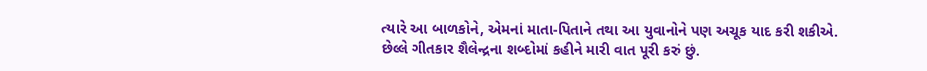ત્યારે આ બાળકોને, એમનાં માતા-પિતાને તથા આ યુવાનોને પણ અચૂક યાદ કરી શકીએ. છેલ્લે ગીતકાર શૈલેન્દ્રના શબ્દોમાં કહીને મારી વાત પૂરી કરું છું.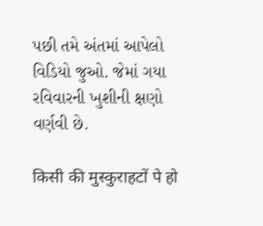પછી તમે અંતમાં આપેલો વિડિયો જુઓ. જેમાં ગયા રવિવારની ખુશીની ક્ષણો વર્ણવી છે.

किसी की मुस्कुराहटों पे हो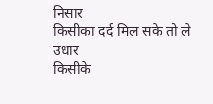निसार
किसीका दर्द मिल सके तो ले उधार
किसीके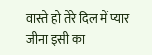वास्ते हो तेरे दिल में प्यार
जीना इसी का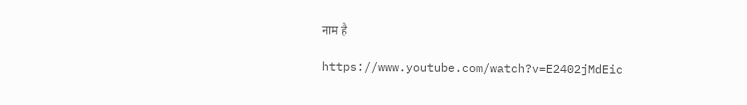नाम है

https://www.youtube.com/watch?v=E2402jMdEic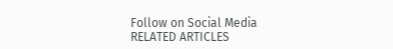Follow on Social Media
RELATED ARTICLES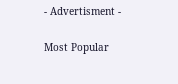- Advertisment -

Most Popular